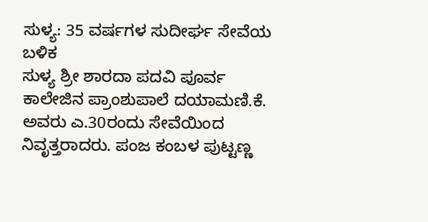ಸುಳ್ಯ: 35 ವರ್ಷಗಳ ಸುದೀರ್ಘ ಸೇವೆಯ ಬಳಿಕ
ಸುಳ್ಯ ಶ್ರೀ ಶಾರದಾ ಪದವಿ ಪೂರ್ವ ಕಾಲೇಜಿನ ಪ್ರಾಂಶುಪಾಲೆ ದಯಾಮಣಿ.ಕೆ. ಅವರು ಎ.30ರಂದು ಸೇವೆಯಿಂದ ನಿವೃತ್ತರಾದರು. ಪಂಜ ಕಂಬಳ ಪುಟ್ಟಣ್ಣ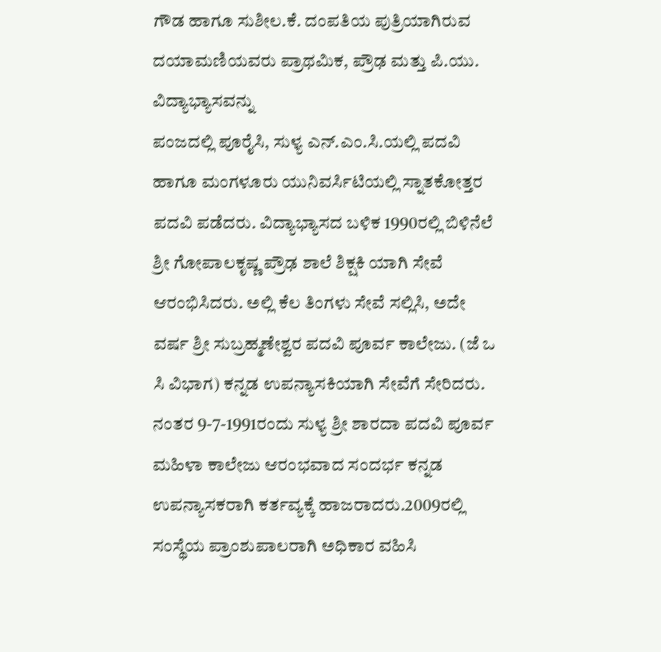ಗೌಡ ಹಾಗೂ ಸುಶೀಲ.ಕೆ. ದಂಪತಿಯ ಪುತ್ರಿಯಾಗಿರುವ ದಯಾಮಣಿಯವರು ಪ್ರಾಥಮಿಕ, ಪ್ರೌಢ ಮತ್ತು ಪಿ.ಯು. ವಿದ್ಯಾಭ್ಯಾಸವನ್ನು
ಪಂಜದಲ್ಲಿ ಪೂರೈಸಿ, ಸುಳ್ಯ ಎನ್.ಎಂ.ಸಿ.ಯಲ್ಲಿ ಪದವಿ ಹಾಗೂ ಮಂಗಳೂರು ಯುನಿವರ್ಸಿಟಿಯಲ್ಲಿ ಸ್ನಾತಕೋತ್ತರ ಪದವಿ ಪಡೆದರು. ವಿದ್ಯಾಭ್ಯಾಸದ ಬಳಿಕ 1990ರಲ್ಲಿ ಬಿಳಿನೆಲೆ ಶ್ರೀ ಗೋಪಾಲಕೃಷ್ಣ ಪ್ರೌಢ ಶಾಲೆ ಶಿಕ್ಷಕಿ ಯಾಗಿ ಸೇವೆ ಆರಂಭಿಸಿದರು. ಅಲ್ಲಿ ಕೆಲ ತಿಂಗಳು ಸೇವೆ ಸಲ್ಲಿಸಿ, ಅದೇ ವರ್ಷ ಶ್ರೀ ಸುಬ್ರಹ್ಮಣೇಶ್ವರ ಪದವಿ ಪೂರ್ವ ಕಾಲೇಜು. (ಜೆ ಒ ಸಿ ವಿಭಾಗ) ಕನ್ನಡ ಉಪನ್ಯಾಸಕಿಯಾಗಿ ಸೇವೆಗೆ ಸೇರಿದರು. ನಂತರ 9-7-1991ರಂದು ಸುಳ್ಯ ಶ್ರೀ ಶಾರದಾ ಪದವಿ ಪೂರ್ವ ಮಹಿಳಾ ಕಾಲೇಜು ಆರಂಭವಾದ ಸಂದರ್ಭ ಕನ್ನಡ ಉಪನ್ಯಾಸಕರಾಗಿ ಕರ್ತವ್ಯಕ್ಕೆ ಹಾಜರಾದರು.2009ರಲ್ಲಿ ಸಂಸ್ಥೆಯ ಪ್ರಾಂಶುಪಾಲರಾಗಿ ಅಧಿಕಾರ ವಹಿಸಿ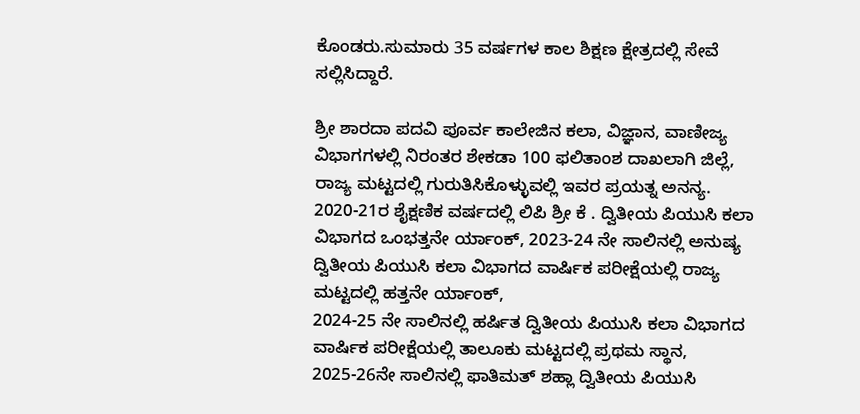ಕೊಂಡರು.ಸುಮಾರು 35 ವರ್ಷಗಳ ಕಾಲ ಶಿಕ್ಷಣ ಕ್ಷೇತ್ರದಲ್ಲಿ ಸೇವೆ ಸಲ್ಲಿಸಿದ್ದಾರೆ.

ಶ್ರೀ ಶಾರದಾ ಪದವಿ ಪೂರ್ವ ಕಾಲೇಜಿನ ಕಲಾ, ವಿಜ್ಞಾನ, ವಾಣೀಜ್ಯ ವಿಭಾಗಗಳಲ್ಲಿ ನಿರಂತರ ಶೇಕಡಾ 100 ಫಲಿತಾಂಶ ದಾಖಲಾಗಿ ಜಿಲ್ಲೆ, ರಾಜ್ಯ ಮಟ್ಟದಲ್ಲಿ ಗುರುತಿಸಿಕೊಳ್ಳುವಲ್ಲಿ ಇವರ ಪ್ರಯತ್ನ ಅನನ್ಯ. 2020-21ರ ಶೈಕ್ಷಣಿಕ ವರ್ಷದಲ್ಲಿ ಲಿಪಿ ಶ್ರೀ ಕೆ . ದ್ವಿತೀಯ ಪಿಯುಸಿ ಕಲಾ ವಿಭಾಗದ ಒಂಭತ್ತನೇ ರ್ಯಾಂಕ್, 2023-24 ನೇ ಸಾಲಿನಲ್ಲಿ ಅನುಷ್ಯ ದ್ವಿತೀಯ ಪಿಯುಸಿ ಕಲಾ ವಿಭಾಗದ ವಾರ್ಷಿಕ ಪರೀಕ್ಷೆಯಲ್ಲಿ ರಾಜ್ಯ ಮಟ್ಟದಲ್ಲಿ ಹತ್ತನೇ ರ್ಯಾಂಕ್,
2024-25 ನೇ ಸಾಲಿನಲ್ಲಿ ಹರ್ಷಿತ ದ್ವಿತೀಯ ಪಿಯುಸಿ ಕಲಾ ವಿಭಾಗದ ವಾರ್ಷಿಕ ಪರೀಕ್ಷೆಯಲ್ಲಿ ತಾಲೂಕು ಮಟ್ಟದಲ್ಲಿ ಪ್ರಥಮ ಸ್ಥಾನ, 2025-26ನೇ ಸಾಲಿನಲ್ಲಿ ಫಾತಿಮತ್ ಶಹ್ಲಾ ದ್ವಿತೀಯ ಪಿಯುಸಿ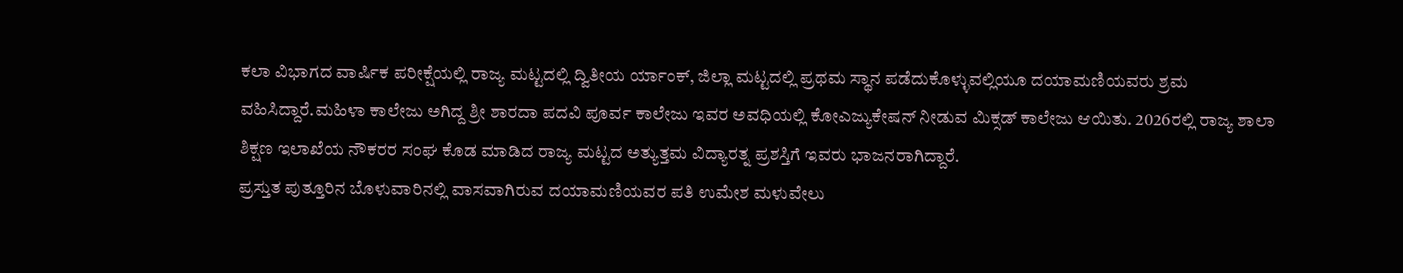ಕಲಾ ವಿಭಾಗದ ವಾರ್ಷಿಕ ಪರೀಕ್ಷೆಯಲ್ಲಿ ರಾಜ್ಯ ಮಟ್ಟದಲ್ಲಿ ದ್ವಿತೀಯ ರ್ಯಾಂಕ್, ಜಿಲ್ಲಾ ಮಟ್ಟದಲ್ಲಿ ಪ್ರಥಮ ಸ್ಥಾನ ಪಡೆದುಕೊಳ್ಳುವಲ್ಲಿಯೂ ದಯಾಮಣಿಯವರು ಶ್ರಮ ವಹಿಸಿದ್ದಾರೆ.ಮಹಿಳಾ ಕಾಲೇಜು ಅಗಿದ್ದ ಶ್ರೀ ಶಾರದಾ ಪದವಿ ಪೂರ್ವ ಕಾಲೇಜು ಇವರ ಅವಧಿಯಲ್ಲಿ ಕೋಎಜ್ಯುಕೇಷನ್ ನೀಡುವ ಮಿಕ್ಸಡ್ ಕಾಲೇಜು ಆಯಿತು. 2026ರಲ್ಲಿ ರಾಜ್ಯ ಶಾಲಾ ಶಿಕ್ಷಣ ಇಲಾಖೆಯ ನೌಕರರ ಸಂಘ ಕೊಡ ಮಾಡಿದ ರಾಜ್ಯ ಮಟ್ಟದ ಅತ್ಯುತ್ತಮ ವಿದ್ಯಾರತ್ನ ಪ್ರಶಸ್ತಿಗೆ ಇವರು ಭಾಜನರಾಗಿದ್ದಾರೆ.
ಪ್ರಸ್ತುತ ಪುತ್ತೂರಿನ ಬೊಳುವಾರಿನಲ್ಲಿ ವಾಸವಾಗಿರುವ ದಯಾಮಣಿಯವರ ಪತಿ ಉಮೇಶ ಮಳುವೇಲು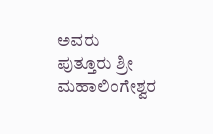ಅವರು ಪುತ್ತೂರು ಶ್ರೀ ಮಹಾಲಿಂಗೇಶ್ವರ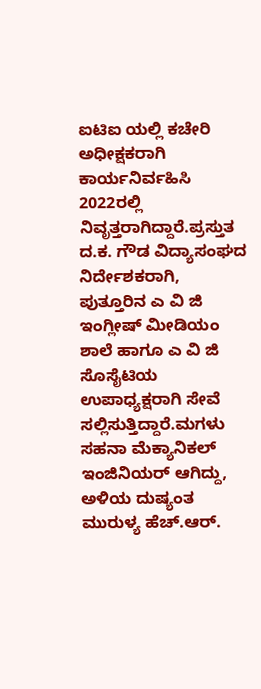ಐಟಿಐ ಯಲ್ಲಿ ಕಚೇರಿ ಅಧೀಕ್ಷಕರಾಗಿ ಕಾರ್ಯನಿರ್ವಹಿಸಿ 2022ರಲ್ಲಿ ನಿವೃತ್ತರಾಗಿದ್ದಾರೆ.ಪ್ರಸ್ತುತ ದ.ಕ. ಗೌಡ ವಿದ್ಯಾಸಂಘದ ನಿರ್ದೇಶಕರಾಗಿ, ಪುತ್ತೂರಿನ ಎ ವಿ ಜಿ ಇಂಗ್ಲೀಷ್ ಮೀಡಿಯಂ ಶಾಲೆ ಹಾಗೂ ಎ ವಿ ಜಿ ಸೊಸೈಟಿಯ ಉಪಾಧ್ಯಕ್ಷರಾಗಿ ಸೇವೆ ಸಲ್ಲಿಸುತ್ತಿದ್ದಾರೆ.ಮಗಳು ಸಹನಾ ಮೆಕ್ಯಾನಿಕಲ್ ಇಂಜಿನಿಯರ್ ಆಗಿದ್ದು, ಅಳಿಯ ದುಷ್ಯಂತ ಮುರುಳ್ಯ ಹೆಚ್.ಆರ್.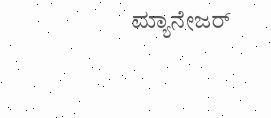ಮ್ಯಾನೇಜರ್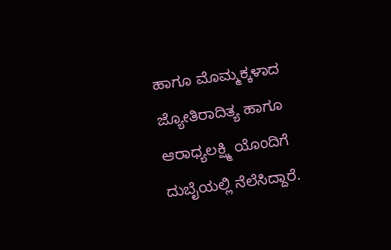ಹಾಗೂ ಮೊಮ್ಮಕ್ಕಳಾದ ಜ್ಯೋತಿರಾದಿತ್ಯ ಹಾಗೂ ಆರಾಧ್ಯಲಕ್ಷ್ಮಿ ಯೊಂದಿಗೆ ದುಬೈಯಲ್ಲಿ ನೆಲೆಸಿದ್ದಾರೆ.